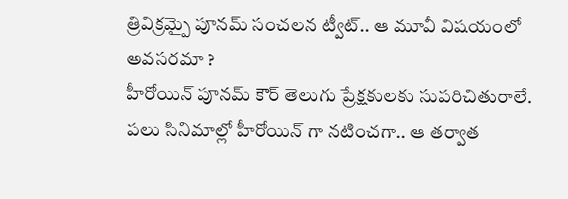త్రివిక్రమ్పై పూనమ్ సంచలన ట్వీట్.. ఆ మూవీ విషయంలో అవసరమా ?
హీరోయిన్ పూనమ్ కౌర్ తెలుగు ప్రేక్షకులకు సుపరిచితురాలే. పలు సినిమాల్లో హీరోయిన్ గా నటించగా.. ఆ తర్వాత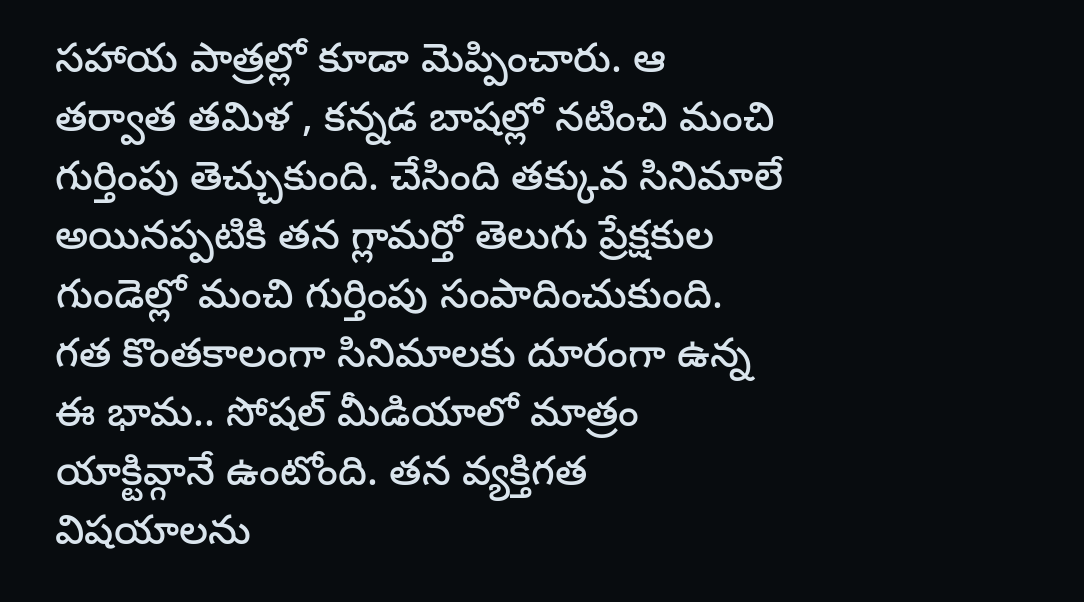సహాయ పాత్రల్లో కూడా మెప్పించారు. ఆ తర్వాత తమిళ , కన్నడ బాషల్లో నటించి మంచి గుర్తింపు తెచ్చుకుంది. చేసింది తక్కువ సినిమాలే అయినప్పటికి తన గ్లామర్తో తెలుగు ప్రేక్షకుల గుండెల్లో మంచి గుర్తింపు సంపాదించుకుంది. గత కొంతకాలంగా సినిమాలకు దూరంగా ఉన్న ఈ భామ.. సోషల్ మీడియాలో మాత్రం యాక్టివ్గానే ఉంటోంది. తన వ్యక్తిగత విషయాలను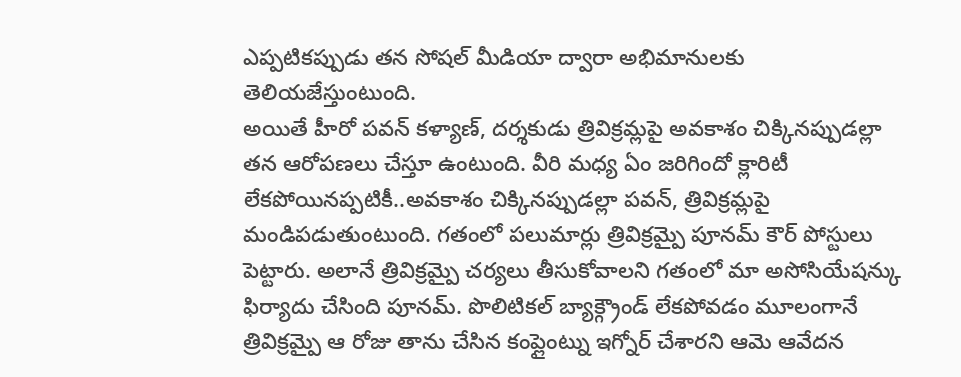ఎప్పటికప్పుడు తన సోషల్ మీడియా ద్వారా అభిమానులకు తెలియజేస్తుంటుంది.
అయితే హీరో పవన్ కళ్యాణ్, దర్శకుడు త్రివిక్రమ్లపై అవకాశం చిక్కినప్పుడల్లా తన ఆరోపణలు చేస్తూ ఉంటుంది. వీరి మధ్య ఏం జరిగిందో క్లారిటీ లేకపోయినప్పటికీ..అవకాశం చిక్కినప్పుడల్లా పవన్, త్రివిక్రమ్లపై మండిపడుతుంటుంది. గతంలో పలుమార్లు త్రివిక్రమ్పై పూనమ్ కౌర్ పోస్టులు పెట్టారు. అలానే త్రివిక్రమ్పై చర్యలు తీసుకోవాలని గతంలో మా అసోసియేషన్కు ఫిర్యాదు చేసింది పూనమ్. పొలిటికల్ బ్యాక్గ్రౌండ్ లేకపోవడం మూలంగానే త్రివిక్రమ్పై ఆ రోజు తాను చేసిన కంప్లైంట్ను ఇగ్నోర్ చేశారని ఆమె ఆవేదన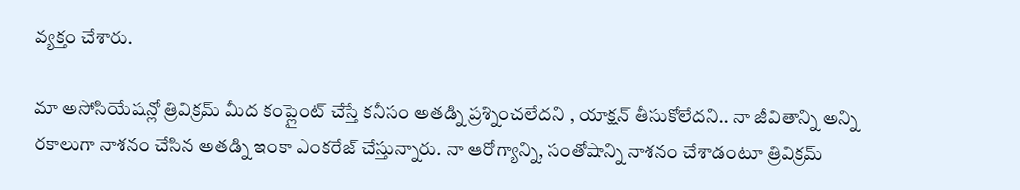వ్యక్తం చేశారు.

మా అసోసియేషన్లో త్రివిక్రమ్ మీద కంప్లైంట్ చేస్తే కనీసం అతడ్ని ప్రశ్నించలేదని , యాక్షన్ తీసుకోలేదని.. నా జీవితాన్ని అన్ని రకాలుగా నాశనం చేసిన అతడ్ని ఇంకా ఎంకరేజ్ చేస్తున్నారు. నా ఆరోగ్యాన్ని, సంతోషాన్ని నాశనం చేశాడంటూ త్రివిక్రమ్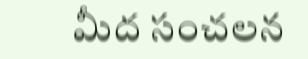మీద సంచలన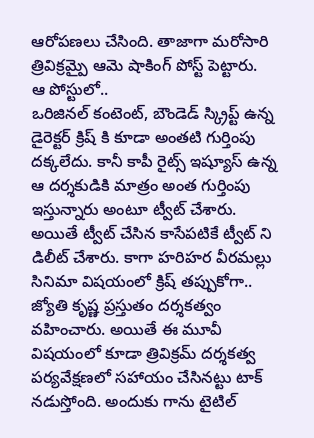ఆరోపణలు చేసింది. తాజాగా మరోసారి త్రివిక్రమ్పై ఆమె షాకింగ్ పోస్ట్ పెట్టారు.
ఆ పోస్టులో..
ఒరిజినల్ కంటెంట్, బౌండెడ్ స్క్రిప్ట్ ఉన్న డైరెక్టర్ క్రిష్ కి కూడా అంతటి గుర్తింపు దక్కలేదు. కానీ కాపీ రైట్స్ ఇష్యూస్ ఉన్న ఆ దర్శకుడికి మాత్రం అంత గుర్తింపు ఇస్తున్నారు అంటూ ట్వీట్ చేశారు. అయితే ట్వీట్ చేసిన కాసేపటికే ట్వీట్ ని డిలీట్ చేశారు. కాగా హరిహర వీరమల్లు సినిమా విషయంలో క్రిష్ తప్పుకోగా.. జ్యోతి కృష్ణ ప్రస్తుతం దర్శకత్వం వహించారు. అయితే ఈ మూవీ విషయంలో కూడా త్రివిక్రమ్ దర్శకత్వ పర్యవేక్షణలో సహాయం చేసినట్టు టాక్ నడుస్తోంది. అందుకు గాను టైటిల్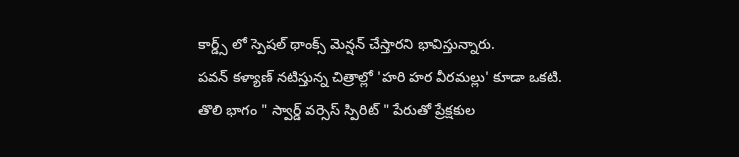కార్డ్స్ లో స్పెషల్ థాంక్స్ మెన్షన్ చేస్తారని భావిస్తున్నారు.
పవన్ కళ్యాణ్ నటిస్తున్న చిత్రాల్లో 'హరి హర వీరమల్లు' కూడా ఒకటి. తొలి భాగం " స్వార్డ్ వర్సెస్ స్పిరిట్ " పేరుతో ప్రేక్షకుల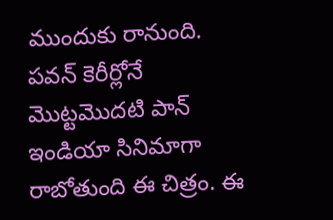ముందుకు రానుంది. పవన్ కెరీర్లోనే మొట్టమొదటి పాన్ ఇండియా సినిమాగా రాబోతుంది ఈ చిత్రం. ఈ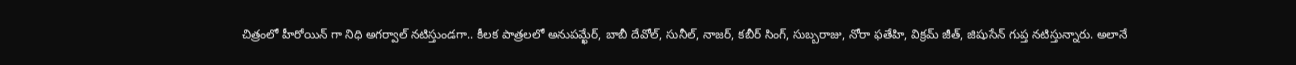చిత్రంలో హీరోయిన్ గా నిధి అగర్వాల్ నటిస్తుండగా.. కీలక పాత్రలలో అనుపమ్ఖేర్, బాబీ దేవోల్, సునీల్, నాజర్, కబీర్ సింగ్, సుబ్బరాజు, నోరా ఫతేహి, విక్రమ్ జీత్, జిషుసేన్ గుప్త నటిస్తున్నారు. అలానే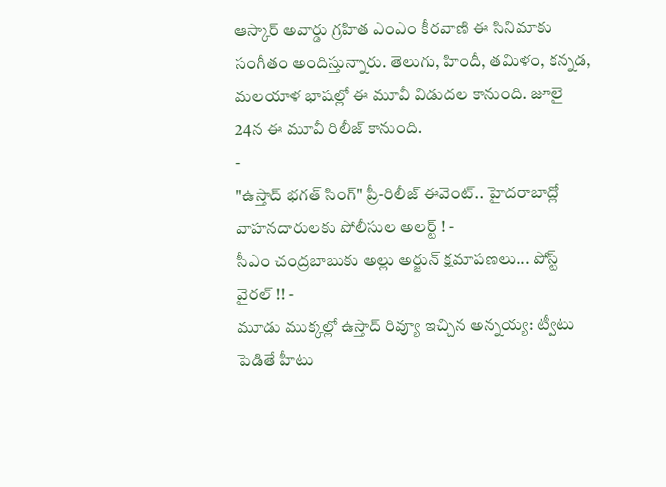ఆస్కార్ అవార్డు గ్రహిత ఎంఎం కీరవాణి ఈ సినిమాకు సంగీతం అందిస్తున్నారు. తెలుగు, హిందీ, తమిళం, కన్నడ, మలయాళ భాషల్లో ఈ మూవీ విడుదల కానుంది. జూలై 24న ఈ మూవీ రిలీజ్ కానుంది.
-
"ఉస్తాద్ భగత్ సింగ్" ప్రీ-రిలీజ్ ఈవెంట్.. హైదరాబాద్లో వాహనదారులకు పోలీసుల అలర్ట్ ! -
సీఎం చంద్రబాబుకు అల్లు అర్జున్ క్షమాపణలు... పోస్ట్ వైరల్ !! -
మూడు ముక్కల్లో ఉస్తాద్ రివ్యూ ఇచ్చిన అన్నయ్య: ట్వీటు పెడితే హీటు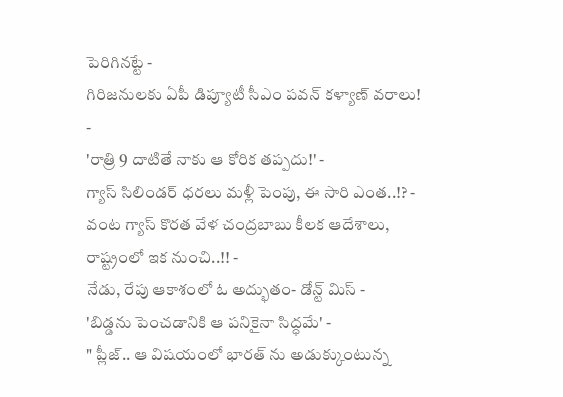పెరిగినట్టే -
గిరిజనులకు ఏపీ డిప్యూటీ సీఎం పవన్ కళ్యాణ్ వరాలు! -
'రాత్రి 9 దాటితే నాకు ఆ కోరిక తప్పదు!' -
గ్యాస్ సిలిండర్ ధరలు మళ్లీ పెంపు, ఈ సారి ఎంత..!? -
వంట గ్యాస్ కొరత వేళ చంద్రబాబు కీలక ఆదేశాలు, రాష్ట్రంలో ఇక నుంచి..!! -
నేడు, రేపు ఆకాశంలో ఓ అద్భుతం- డోన్ట్ మిస్ -
'బిడ్డను పెంచడానికి ఆ పనికైనా సిద్ధమే' -
" ప్లీజ్.. ఆ విషయంలో భారత్ ను అడుక్కుంటున్న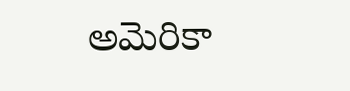అమెరికా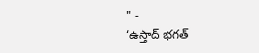" -
‘ఉస్తాద్ భగత్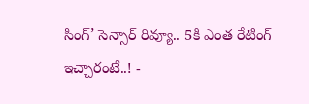సింగ్’ సెన్సార్ రివ్యూ.. 5కి ఎంత రేటింగ్ ఇచ్చారంటే..! -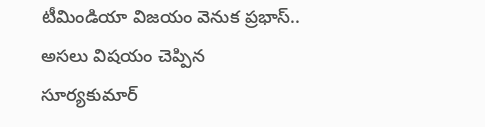టీమిండియా విజయం వెనుక ప్రభాస్.. అసలు విషయం చెప్పిన సూర్యకుమార్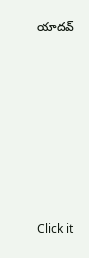యాదవ్












Click it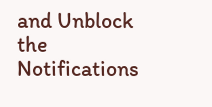and Unblock the Notifications